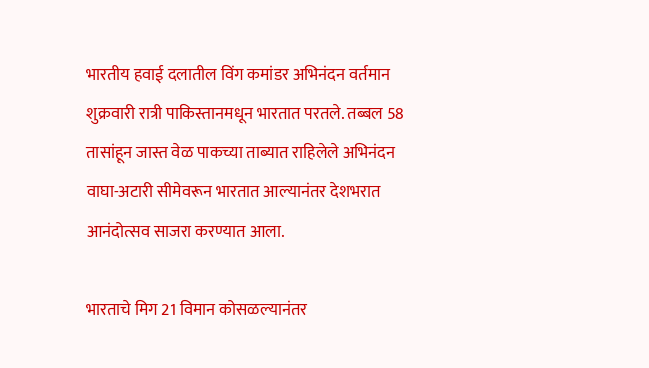भारतीय हवाई दलातील विंग कमांडर अभिनंदन वर्तमान शुक्रवारी रात्री पाकिस्तानमधून भारतात परतले. तब्बल 58 तासांहून जास्त वेळ पाकच्या ताब्यात राहिलेले अभिनंदन वाघा-अटारी सीमेवरून भारतात आल्यानंतर देशभरात आनंदोत्सव साजरा करण्यात आला.

भारताचे मिग 21 विमान कोसळल्यानंतर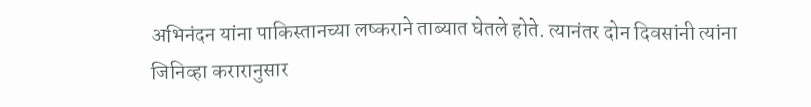अभिनंदन यांना पाकिस्तानच्या लष्कराने ताब्यात घेतले होते. त्यानंतर दोन दिवसांनी त्यांना जिनिव्हा करारानुसार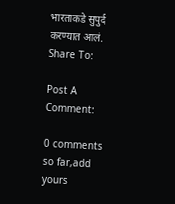भारताकडे सुपुर्द करण्यात आलं.
Share To:

Post A Comment:

0 comments so far,add yours